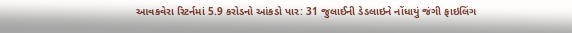આવકવેરા રિટર્નમાં 5.9 કરોડનો આંકડો પાર: 31 જુલાઈની ડેડલાઇને નોંધાયું જંગી ફાઇલિંગ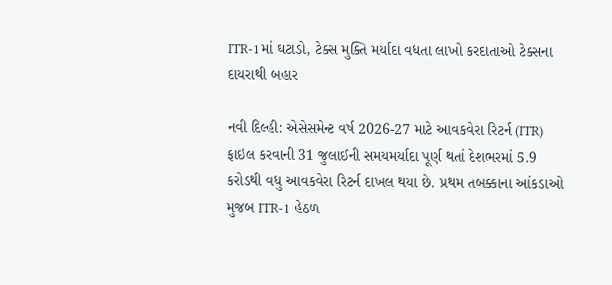ITR-1માં ઘટાડો, ટેક્સ મુક્તિ મર્યાદા વધતા લાખો કરદાતાઓ ટેક્સના દાયરાથી બહાર

નવી દિલ્હી: એસેસમેન્ટ વર્ષ 2026-27 માટે આવકવેરા રિટર્ન (ITR) ફાઇલ કરવાની 31 જુલાઈની સમયમર્યાદા પૂર્ણ થતાં દેશભરમાં 5.9 કરોડથી વધુ આવકવેરા રિટર્ન દાખલ થયા છે. પ્રથમ તબક્કાના આંકડાઓ મુજબ ITR-1 હેઠળ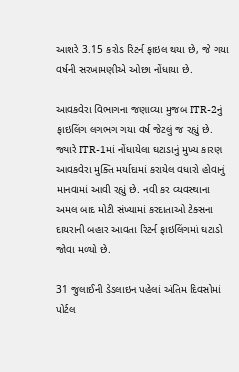આશરે 3.15 કરોડ રિટર્ન ફાઇલ થયા છે, જે ગયા વર્ષની સરખામણીએ ઓછા નોંધાયા છે.

આવકવેરા વિભાગના જણાવ્યા મુજબ ITR-2નું ફાઇલિંગ લગભગ ગયા વર્ષ જેટલું જ રહ્યું છે. જ્યારે ITR-1માં નોંધાયેલા ઘટાડાનું મુખ્ય કારણ આવકવેરા મુક્તિ મર્યાદામાં કરાયેલ વધારો હોવાનું માનવામાં આવી રહ્યું છે. નવી કર વ્યવસ્થાના અમલ બાદ મોટી સંખ્યામાં કરદાતાઓ ટેક્સના દાયરાની બહાર આવતા રિટર્ન ફાઇલિંગમાં ઘટાડો જોવા મળ્યો છે.

31 જુલાઈની ડેડલાઇન પહેલાં અંતિમ દિવસોમાં પોર્ટલ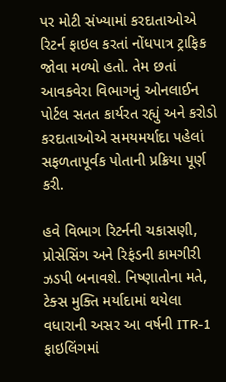પર મોટી સંખ્યામાં કરદાતાઓએ રિટર્ન ફાઇલ કરતાં નોંધપાત્ર ટ્રાફિક જોવા મળ્યો હતો. તેમ છતાં આવકવેરા વિભાગનું ઓનલાઈન પોર્ટલ સતત કાર્યરત રહ્યું અને કરોડો કરદાતાઓએ સમયમર્યાદા પહેલાં સફળતાપૂર્વક પોતાની પ્રક્રિયા પૂર્ણ કરી.

હવે વિભાગ રિટર્નની ચકાસણી, પ્રોસેસિંગ અને રિફંડની કામગીરી ઝડપી બનાવશે. નિષ્ણાતોના મતે, ટેક્સ મુક્તિ મર્યાદામાં થયેલા વધારાની અસર આ વર્ષની ITR-1 ફાઇલિંગમાં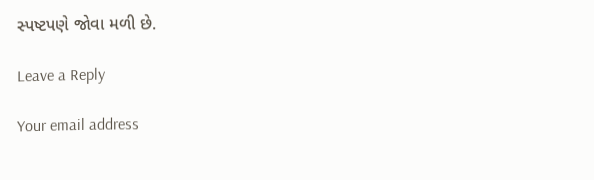સ્પષ્ટપણે જોવા મળી છે.

Leave a Reply

Your email address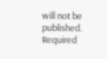will not be published. Required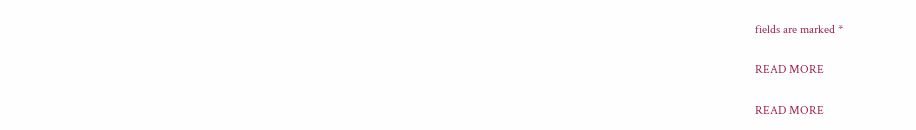fields are marked *

READ MORE

READ MORE